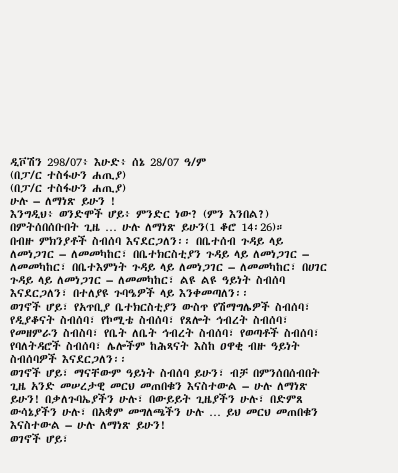ዲቮሽን 298/07፥ እሁድ፥ ሰኔ 28/07 ዓ/ም
(በፓ/ር ተስፋሁን ሐጢያ)
(በፓ/ር ተስፋሁን ሐጢያ)
ሁሉ – ለማነጽ ይሁን !
እንግዲህ፥ ወንድሞች ሆይ፥ ምንድር ነው? (ምን እንበል?) በምትሰበሰቡበት ጊዜ … ሁሉ ለማነጽ ይሁን(1 ቆሮ 14፡26)።
በብዙ ምክንያቶች ስብሰባ እናደርጋለን፡፡ በቤተሰብ ጉዳይ ላይ ለመነጋገር – ለመመካከር፣ በቤተክርስቲያን ጉዳይ ላይ ለመነጋገር – ለመመካከር፣ በቤተእምነት ጉዳይ ላይ ለመነጋገር – ለመመካከር፣ በሀገር ጉዳይ ላይ ለመነጋገር – ለመመካከር፣ ልዩ ልዩ ዓይነት ስብሰባ እናደርጋለን፣ በተለያዩ ጉባዔዎች ላይ እንቀመጣለን፡፡
ወገኖች ሆይ፣ የአጥቢያ ቤተክርስቲያን ውስጥ የሽማግሌዎች ስብሰባ፣ የዲያቆናት ስብሰባ፣ የኮሚቴ ስብሰባ፣ የጸሎት ኅብረት ስብሰባ፣ የመዘምራን ስብስባ፣ የቤት ለቤት ኅብረት ስብሰባ፣ የወጣቶች ስብሰባ፣ የባለትዳሮች ስብሰባ፣ ሌሎችም ከሕጻናት እስከ ዐዋቂ ብዙ ዓይነት ስብሰባዎች እናደርጋለን፡፡
ወገኖች ሆይ፣ ማናቸውም ዓይነት ስብሰባ ይሁን፣ ብቻ በምንሰበሰብበት ጊዜ አንድ መሠረታዊ መርህ መጠበቁን እናስተውል – ሁሉ ለማነጽ ይሁን! በቃለጉባኤያችን ሁሉ፣ በውይይት ጊዜያችን ሁሉ፣ በድምጸ ውሳኔያችን ሁሉ፣ በአቋም መግለጫችን ሁሉ … ይህ መርህ መጠበቁን እናስተውል – ሁሉ ለማነጽ ይሁን!
ወገኖች ሆይ፣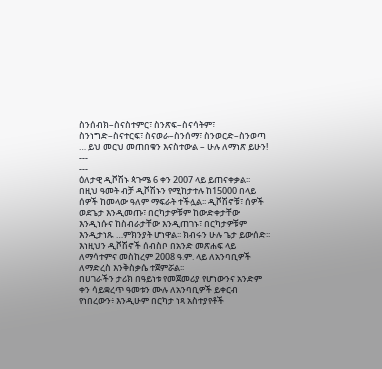ስንሰብክ–ስናስተምር፣ ስንጽፍ–ስናሳትም፣ ስንነግድ–ስናተርፍ፣ ስናወራ–ስንሰማ፣ ስንወርድ–ስንወጣ … ይህ መርህ መጠበቁን እናስተውል – ሁሉ ለማነጽ ይሁን!
---
---
ዕለታዊ ዲቮሽኑ ጳጉሜ 6 ቀን 2007 ላይ ይጠናቀቃል፡፡ በዚህ ዓመት ብቻ ዲቮሽኑን የሚከታተሉ ከ15000 በላይ ሰዎች ከመላው ዓለም ማፍራት ተችሏል፡፡ ዲቮሽኖቹ፣ ሰዎች ወደጌታ እንዲመጡ፣ በርካታዎቹም ከውድቀታቸው እንዲነሱና ከስብራታቸው እንዲጠገኑ፣ በርካታዎቹም እንዲታነጹ …ምክንያት ሆነዋል፡፡ ክብሩን ሁሉ ጌታ ይውሰድ፡፡
እነዚህን ዲቮሽኖች ሰብስቦ በአንድ መጽሐፍ ላይ ለማሳተምና መስከረም 2008 ዓ.ም. ላይ ለአንባቢዎች ለማድረስ እንቅስቃሴ ተጀምሯል፡፡
በሀገራችን ታሪክ በዓይነቱ የመጀመሪያ የሆነውንና አንድም ቀን ሳይቋረጥ ዓመቱን ሙሉ ለአንባቢዎች ይቀርብ የነበረውን፥ እንዲሁም በርካታ ነጻ አስተያየቶች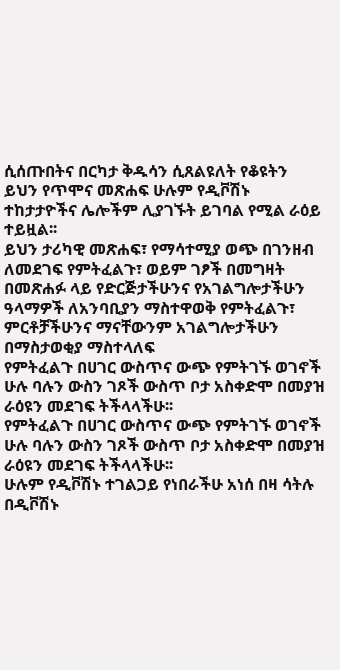ሲሰጡበትና በርካታ ቅዱሳን ሲጸልዩለት የቆዩትን ይህን የጥሞና መጽሐፍ ሁሉም የዲቮሽኑ ተከታታዮችና ሌሎችም ሊያገኙት ይገባል የሚል ራዕይ ተይዟል፡፡
ይህን ታሪካዊ መጽሐፍ፣ የማሳተሚያ ወጭ በገንዘብ ለመደገፍ የምትፈልጉ፣ ወይም ገፆች በመግዛት በመጽሐፉ ላይ የድርጅታችሁንና የአገልግሎታችሁን ዓላማዎች ለአንባቢያን ማስተዋወቅ የምትፈልጉ፣ ምርቶቻችሁንና ማናቸውንም አገልግሎታችሁን በማስታወቂያ ማስተላለፍ
የምትፈልጉ በሀገር ውስጥና ውጭ የምትገኙ ወገኖች ሁሉ ባሉን ውስን ገጾች ውስጥ ቦታ አስቀድሞ በመያዝ ራዕዩን መደገፍ ትችላላችሁ፡፡
የምትፈልጉ በሀገር ውስጥና ውጭ የምትገኙ ወገኖች ሁሉ ባሉን ውስን ገጾች ውስጥ ቦታ አስቀድሞ በመያዝ ራዕዩን መደገፍ ትችላላችሁ፡፡
ሁሉም የዲቮሽኑ ተገልጋይ የነበራችሁ አነሰ በዛ ሳትሉ በዲቮሽኑ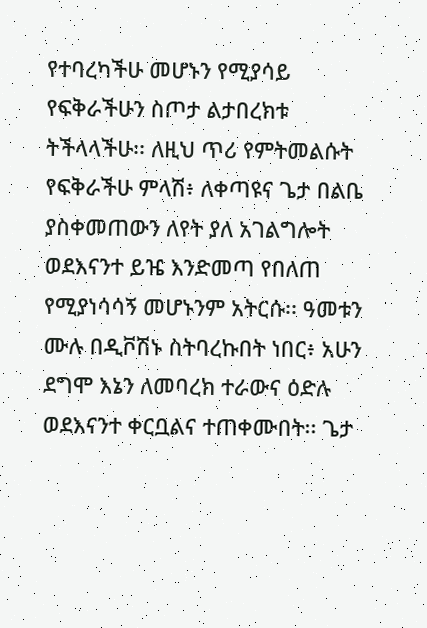የተባረካችሁ መሆኑን የሚያሳይ የፍቅራችሁን ስጦታ ልታበረክቱ ትችላላችሁ፡፡ ለዚህ ጥሪ የምትመልሱት የፍቅራችሁ ምላሽ፥ ለቀጣዩና ጌታ በልቤ ያስቀመጠውን ለየት ያለ አገልግሎት ወደእናንተ ይዤ እንድመጣ የበለጠ የሚያነሳሳኝ መሆኑንም አትርሱ፡፡ ዓመቱን ሙሉ በዲቮሽኑ ስትባረኩበት ነበር፥ አሁን ደግሞ እኔን ለመባረክ ተራውና ዕድሉ ወደእናንተ ቀርቧልና ተጠቀሙበት፡፡ ጌታ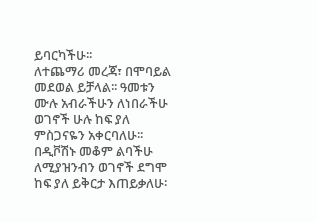ይባርካችሁ፡፡
ለተጨማሪ መረጃ፣ በሞባይል መደወል ይቻላል፡፡ ዓመቱን ሙሉ አብራችሁን ለነበራችሁ ወገኖች ሁሉ ከፍ ያለ ምስጋናዬን አቀርባለሁ፡፡ በዲቮሽኑ መቆም ልባችሁ ለሚያዝንብን ወገኖች ደግሞ ከፍ ያለ ይቅርታ እጠይቃለሁ፡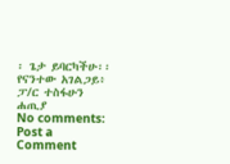፡ ጌታ ይባርካችሁ፡፡ የናንተው አገልጋይ፥ ፓ/ር ተስፋሁን ሐጢያ
No comments:
Post a Comment